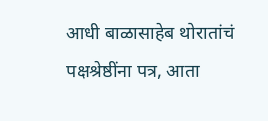आधी बाळासाहेब थोरातांचं पक्षश्रेष्ठींना पत्र, आता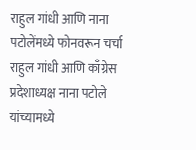राहुल गांधी आणि नाना पटोलेंमध्ये फोनवरून चर्चा
राहुल गांधी आणि काँग्रेस प्रदेशाध्यक्ष नाना पटोले यांच्यामध्ये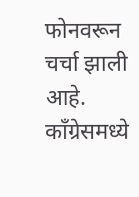फोनवरून चर्चा झाली आहे. काँग्रेसमध्ये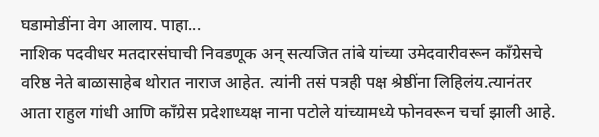घडामोडींना वेग आलाय. पाहा...
नाशिक पदवीधर मतदारसंघाची निवडणूक अन् सत्यजित तांबे यांच्या उमेदवारीवरून काँग्रेसचे वरिष्ठ नेते बाळासाहेब थोरात नाराज आहेत. त्यांनी तसं पत्रही पक्ष श्रेष्ठींना लिहिलंय.त्यानंतर आता राहुल गांधी आणि काँग्रेस प्रदेशाध्यक्ष नाना पटोले यांच्यामध्ये फोनवरून चर्चा झाली आहे.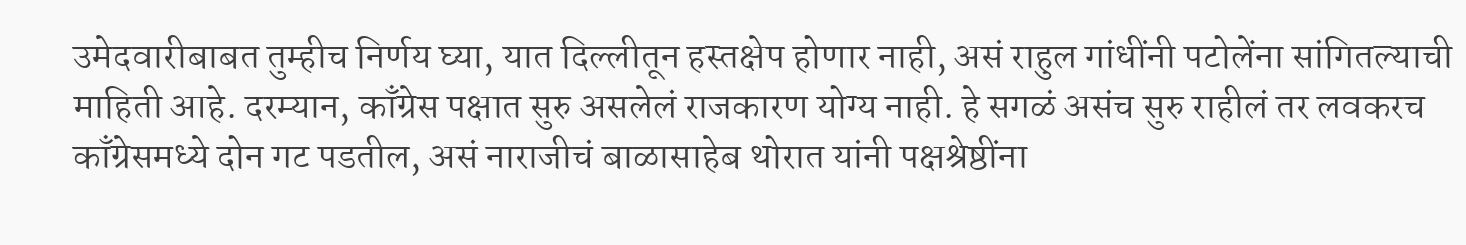उमेदवारीबाबत तुम्हीच निर्णय घ्या, यात दिल्लीतून हस्तक्षेप होणार नाही, असं राहुल गांधींनी पटोलेंना सांगितल्याची माहिती आहे. दरम्यान, काँग्रेस पक्षात सुरु असलेलं राजकारण योग्य नाही. हे सगळं असंच सुरु राहीलं तर लवकरच काँग्रेसमध्ये दोन गट पडतील, असं नाराजीचं बाळासाहेब थोरात यांनी पक्षश्रेष्ठींना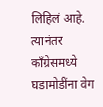लिहिलं आहे. त्यानंतर काँग्रेसमध्ये घडामोडींना वेग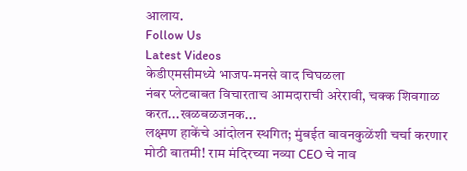आलाय.
Follow Us
Latest Videos
केडीएमसीमध्ये भाजप-मनसे वाद चिघळला
नंबर प्लेटबाबत विचारताच आमदाराची अरेरावी, चक्क शिवगाळ करत...खळबळजनक...
लक्ष्मण हाकेंचे आंदोलन स्थगित; मुंबईत बावनकुळेंशी चर्चा करणार
मोठी बातमी! राम मंदिरच्या नव्या CEO चे नाव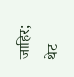जाहिर; थेट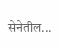सेनेतील...